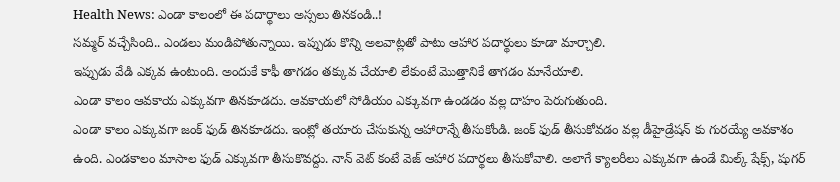Health News: ఎండా కాలంలో ఈ పదార్థాలు అస్సలు తినకండి..!
సమ్మర్ వచ్చేసింది.. ఎండలు మండిపోతున్నాయి. ఇప్పుడు కొన్ని అలవాట్లతో పాటు ఆహార పదార్థులు కూడా మార్చాలి.
ఇప్పుడు వేడి ఎక్కవ ఉంటుంది. అందుకే కాఫీ తాగడం తక్కువ చేయాలి లేకుంటే మొత్తానికే తాగడం మానేయాలి.
ఎండా కాలం ఆవకాయ ఎక్కువగా తినకూడదు. ఆవకాయలో సోడియం ఎక్కువగా ఉండడం వల్ల దాహం పెరుగుతుంది.
ఎండా కాలం ఎక్కువగా జంక్ ఫుడ్ తినకూడదు. ఇంట్లో తయారు చేసుకున్న ఆహారాన్నే తీసుకోండి. జంక్ ఫుడ్ తీసుకోవడం వల్ల డీహైడ్రేషన్ కు గురయ్యే అవకాశం ఉంది. ఎండకాలం మాసాల ఫుడ్ ఎక్కువగా తీసుకొవద్దు. నాన్ వెట్ కంటే వెజ్ ఆహార పదార్థలు తీసుకోవాలి. అలాగే క్యాలరీలు ఎక్కువగా ఉండే మిల్క్ షేక్స్, షుగర్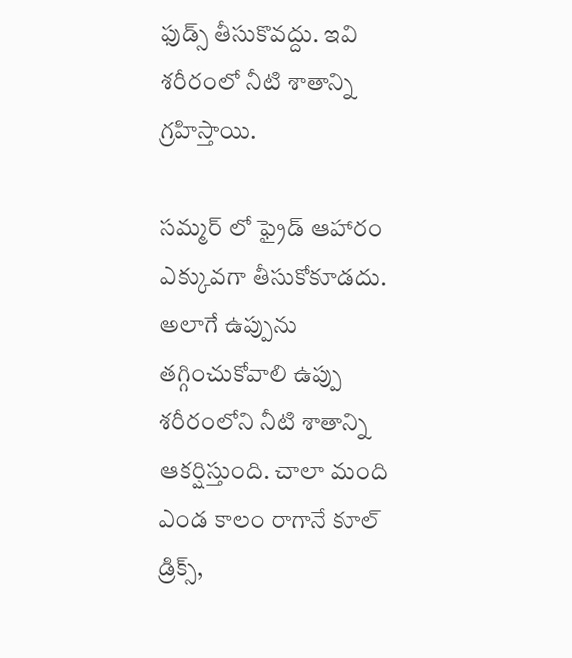ఫుడ్స్ తీసుకొవద్దు. ఇవి శరీరంలో నీటి శాతాన్ని గ్రహిస్తాయి.

సమ్మర్ లో ఫ్రైడ్ ఆహారం ఎక్కువగా తీసుకోకూడదు. అలాగే ఉప్పును తగ్గించుకోవాలి ఉప్పు శరీరంలోని నీటి శాతాన్ని ఆకర్షిస్తుంది. చాలా మంది ఎండ కాలం రాగానే కూల్ డ్రిక్స్,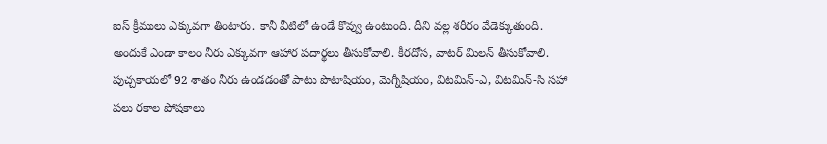ఐస్ క్రీములు ఎక్కువగా తింటారు. కానీ వీటిలో ఉండే కొవ్వు ఉంటుంది. దీని వల్ల శరీరం వేడెక్కుతుంది. అందుకే ఎండా కాలం నీరు ఎక్కువగా ఆహార పదార్థలు తీసుకోవాలి. కీరదోస, వాటర్ మిలన్ తీసుకోవాలి.
పుచ్చకాయలో 92 శాతం నీరు ఉండడంతో పాటు పొటాషియం, మెగ్నీషియం, విటమిన్-ఎ, విటమిన్-సి సహా పలు రకాల పోషకాలు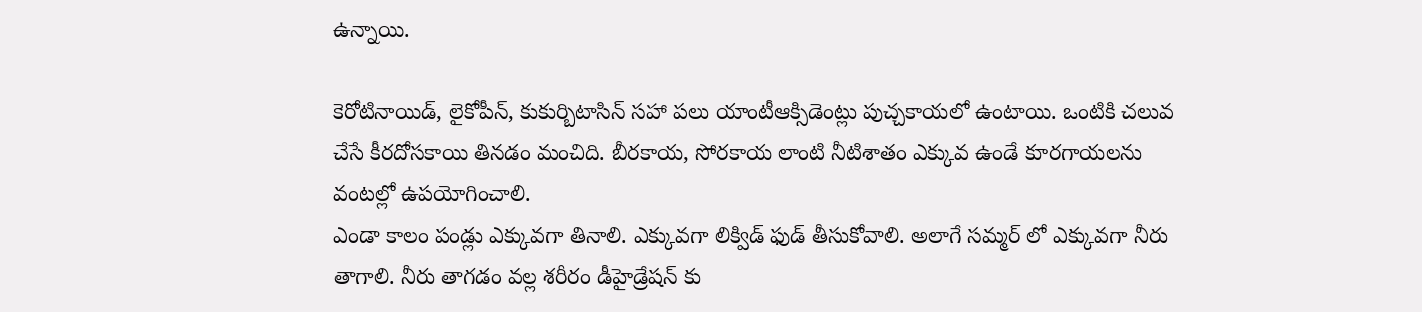ఉన్నాయి.

కెరోటినాయిడ్, లైకోపీన్, కుకుర్బిటాసిన్ సహా పలు యాంటీఆక్సిడెంట్లు పుచ్చకాయలో ఉంటాయి. ఒంటికి చలువ చేసే కీరదోసకాయి తినడం మంచిది. బీరకాయ, సోరకాయ లాంటి నీటిశాతం ఎక్కువ ఉండే కూరగాయలను వంటల్లో ఉపయోగించాలి.
ఎండా కాలం పండ్లు ఎక్కువగా తినాలి. ఎక్కువగా లిక్విడ్ ఫుడ్ తీసుకోవాలి. అలాగే సమ్మర్ లో ఎక్కువగా నీరు తాగాలి. నీరు తాగడం వల్ల శరీరం డీహైడ్రేషన్ కు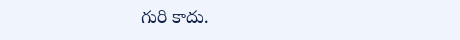గురి కాదు.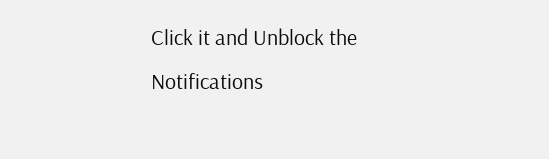Click it and Unblock the Notifications